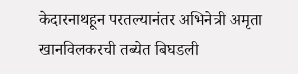केदारनाथहून परतल्यानंतर अभिनेत्री अमृता खानविलकरची तब्येत बिघडली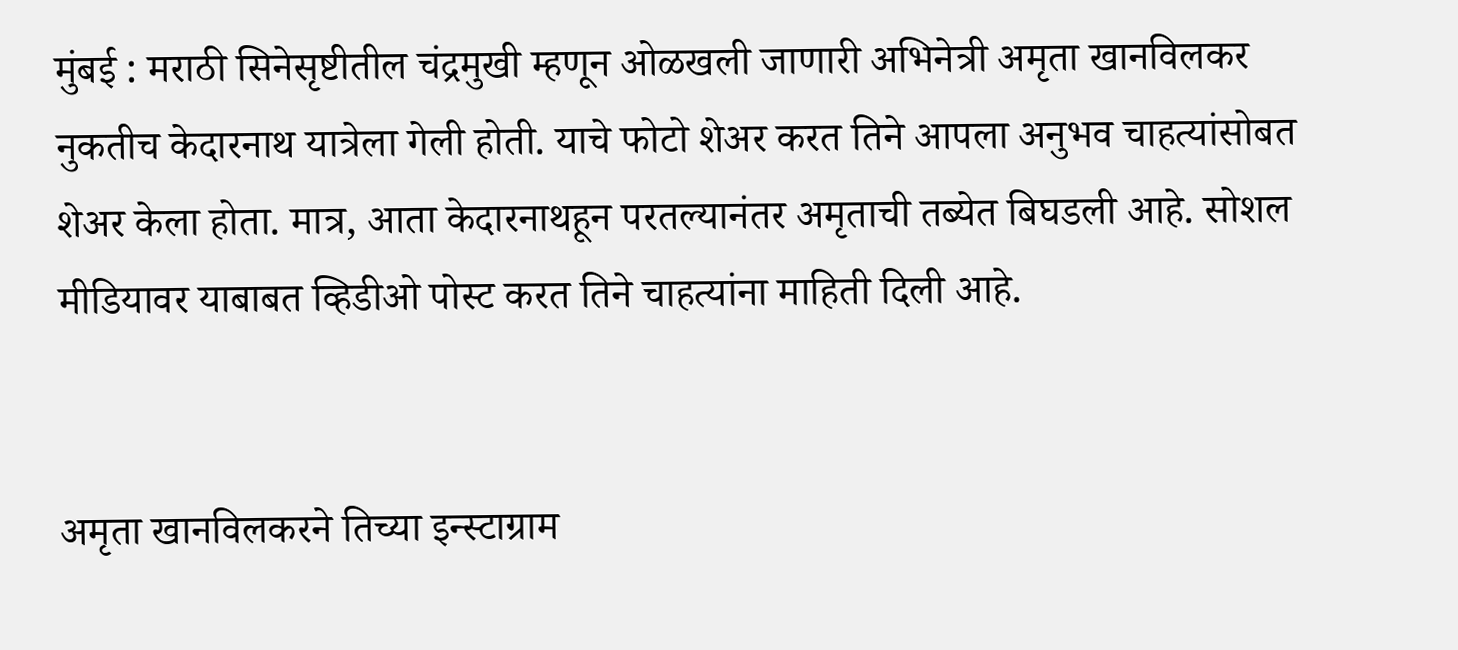मुंबई : मराठी सिनेसृष्टीतील चंद्रमुखी म्हणून ओळखली जाणारी अभिनेत्री अमृता खानविलकर नुकतीच केदारनाथ यात्रेला गेली होती. याचे फोटो शेअर करत तिने आपला अनुभव चाहत्यांसोबत शेअर केला होता. मात्र, आता केदारनाथहून परतल्यानंतर अमृताची तब्येत बिघडली आहे. सोशल मीडियावर याबाबत व्हिडीओ पोस्ट करत तिने चाहत्यांना माहिती दिली आहे.


अमृता खानविलकरने तिच्या इन्स्टाग्राम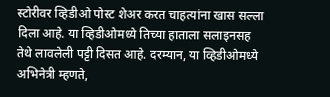स्टोरीवर व्हिडीओ पोस्ट शेअर करत चाहत्यांना खास सल्ला दिला आहे. या व्हिडीओमध्ये तिच्या हाताला सलाइनसह तेथे लावलेली पट्टी दिसत आहे. दरम्यान, या व्हिडीओमध्ये अभिनेत्री म्हणते,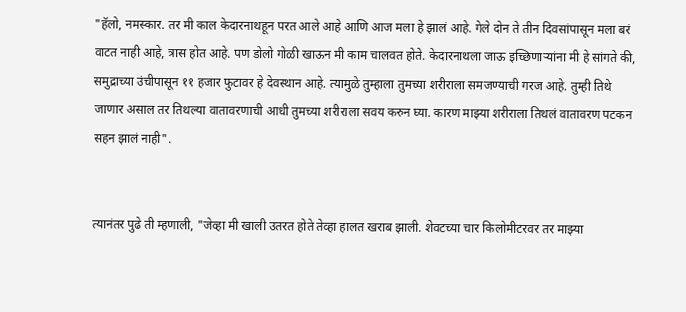"हॅलो, नमस्कार. तर मी काल केदारनाथहून परत आले आहे आणि आज मला हे झालं आहे. गेले दोन ते तीन दिवसांपासून मला बरं वाटत नाही आहे, त्रास होत आहे. पण डोलो गोळी खाऊन मी काम चालवत होते. केदारनाथला जाऊ इच्छिणाऱ्यांना मी हे सांगते की, समुद्राच्या उंचीपासून ११ हजार फुटावर हे देवस्थान आहे. त्यामुळे तुम्हाला तुमच्या शरीराला समजण्याची गरज आहे. तुम्ही तिथे जाणार असाल तर तिथल्या वातावरणाची आधी तुमच्या शरीराला सवय करुन घ्या. कारण माझ्या शरीराला तिथलं वातावरण पटकन सहन झालं नाही".


त्यानंतर पुढे ती म्हणाली, "जेव्हा मी खाली उतरत होते तेव्हा हालत खराब झाली. शेवटच्या चार किलोमीटरवर तर माझ्या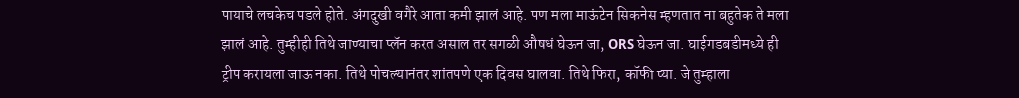पायाचे लचकेच पडले होते. अंगदुखी वगैरे आता कमी झालं आहे. पण मला माऊंटेन सिकनेस म्हणतात ना बहुतेक ते मला झालं आहे. तुम्हीही तिथे जाण्याचा प्लॅन करत असाल तर सगळी औषधं घेऊन जा, ORS घेऊन जा. घाईगडबडीमध्ये ही ट्रीप करायला जाऊ नका. तिथे पोचल्यानंतर शांतपणे एक दिवस घालवा. तिथे फिरा, कॉफी प्या. जे तुम्हाला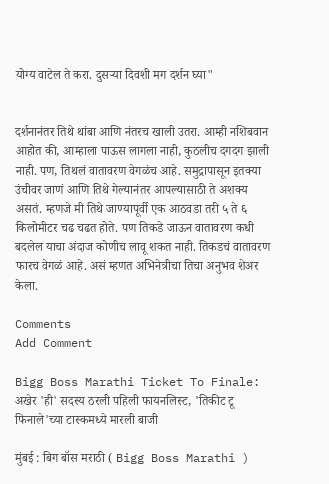योग्य वाटेल ते करा. दुसऱ्या दिवशी मग दर्शन घ्या"


दर्शनानंतर तिथे थांबा आणि नंतरच खाली उतरा. आम्ही नशिबवान आहोत की, आम्हाला पाऊस लागला नाही, कुठलीच दगदग झाली नाही. पण, तिथलं वातावरण वेगळंच आहे. समुद्रापासून इतक्या उंचीवर जाणं आणि तिथे गेल्यानंतर आपल्यासाठी ते अशक्य असतं. म्हणजे मी तिथे जाण्यापूर्वी एक आठवडा तरी ५ ते ६ किलोमीटर चढ चढत होते. पण तिकडे जाऊन वातावरण कधी बदलेल याचा अंदाज कोणीच लावू शकत नाही. तिकडचं वातावरण फारच वेगळं आहे. असं म्हणत अभिनेत्रीचा तिचा अनुभव शेअर केला.

Comments
Add Comment

Bigg Boss Marathi Ticket To Finale: अखेर 'ही' सदस्य ठरली पहिली फायनलिस्ट, 'तिकीट टू फिनाले'च्या टास्कमध्ये मारली बाजी

मुंबई : बिग बॉस मराठी ( Bigg Boss Marathi )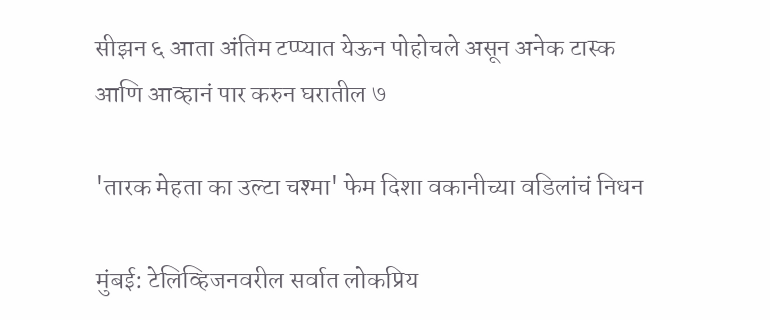सीझन ६ आता अंतिम टप्प्यात येऊन पोहोचले असून अनेक टास्क आणि आव्हानं पार करुन घरातील ७

'तारक मेहता का उल्टा चश्मा' फेम दिशा वकानीच्या वडिलांचं निधन

मुंबई: टेलिव्हिजनवरील सर्वात लोकप्रिय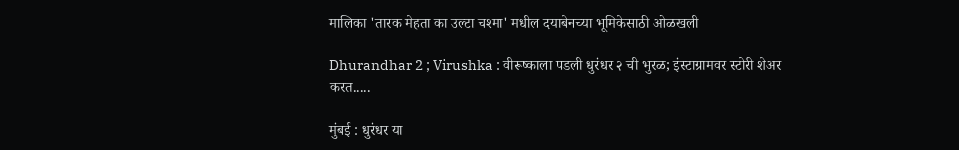मालिका 'तारक मेहता का उल्टा चश्मा' मधील दयाबेनच्या भूमिकेसाठी ओळखली

Dhurandhar 2 ; Virushka : वीरूष्काला पडली धुरंधर २ ची भुरळ; इंस्टाग्रामवर स्टोरी शेअर करत.....

मुंबई : धुरंधर या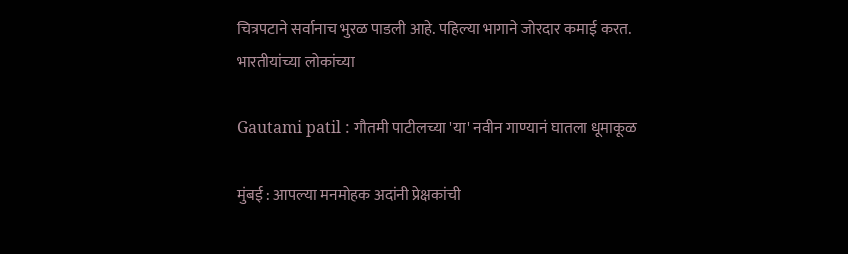चित्रपटाने सर्वानाच भुरळ पाडली आहे. पहिल्या भागाने जोरदार कमाई करत. भारतीयांच्या लोकांच्या

Gautami patil : गौतमी पाटीलच्या 'या' नवीन गाण्यानं घातला धूमाकूळ

मुंबई : आपल्या मनमोहक अदांनी प्रेक्षकांची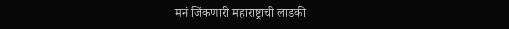मनं जिंकणारी महाराष्ट्राची लाडकी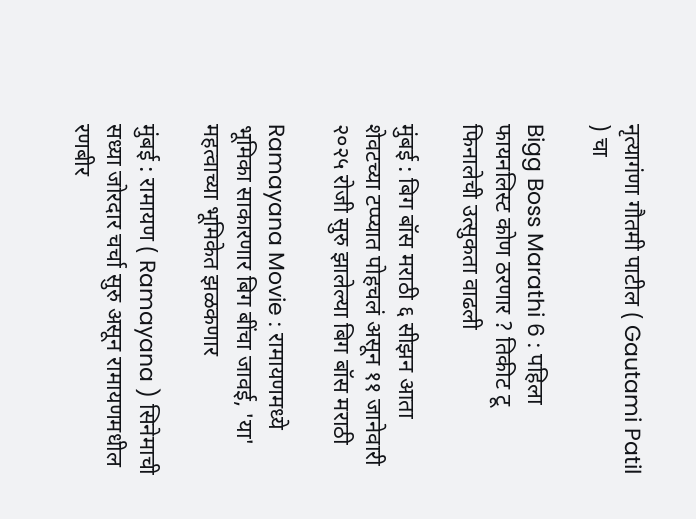नृत्यागंणा गौतमी पाटील ( Gautami Patil ) चा

Bigg Boss Marathi 6 : पहिला फायनलिस्ट कोण ठरणार ? तिकीट टू फिनालेची उत्सुकता वाढली

मुंबई : बिग बॉस मराठी ६ सीझन आता शेवटच्या टप्प्यात पोहचलं असून ११ जानेवारी २०२५ रोजी सुरु झालेल्या बिग बॉस मराठी

Ramayana Movie : रामायणमध्ये भूमिका साकारणार बिग बींचा जावई, 'या' महत्वाच्या भूमिकेत झळकणार

मुंबई : रामायण ( Ramayana ) सिनेमाची सध्या जोरदार चर्चा सुरु असून रामायणमधील रणबीर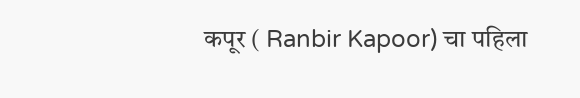कपूर ( Ranbir Kapoor) चा पहिला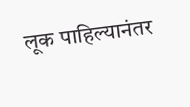लूक पाहिल्यानंतर